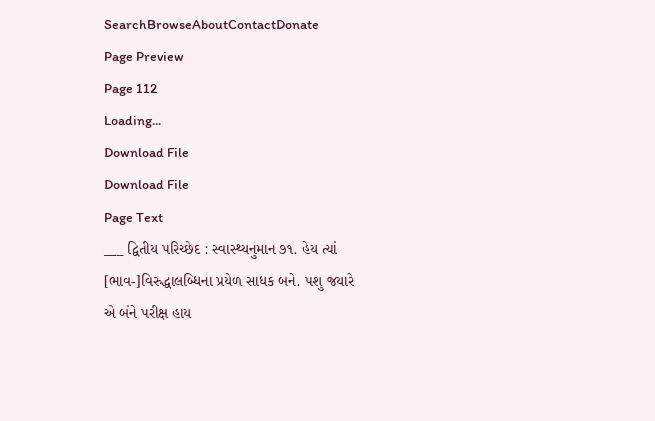SearchBrowseAboutContactDonate
Page Preview
Page 112
Loading...
Download File
Download File
Page Text
___ દ્વિતીય પરિચ્છેદ : સ્વાસ્થ્યનુમાન ૭૧. હેય ત્યાં [ભાવ-]વિરુદ્ધાલબ્ધિના પ્રયેળ સાધક બને. પશુ જયારે એ બંને પરીક્ષ હાય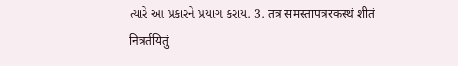ત્યારે આ પ્રકારને પ્રયાગ કરાય. 3. तत्र समस्तापत्ररकस्थं शीतं नित्रर्तयितुं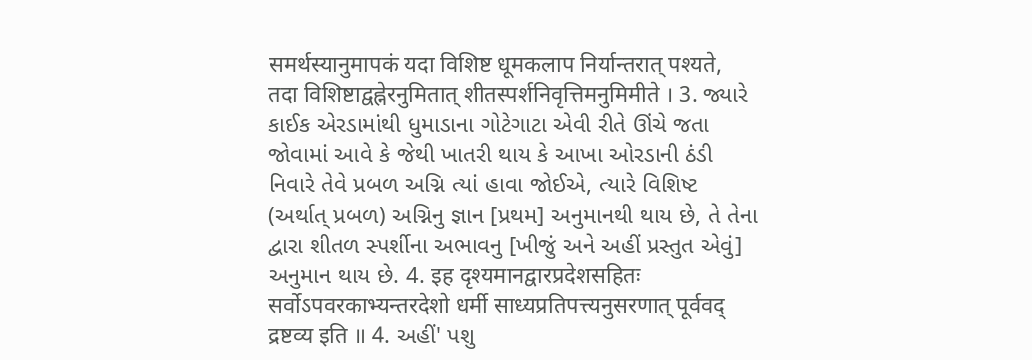समर्थस्यानुमापकं यदा विशिष्ट धूमकलाप निर्यान्तरात् पश्यते, तदा विशिष्टाद्वह्नेरनुमितात् शीतस्पर्शनिवृत्तिमनुमिमीते । 3. જ્યારે કાઈક એરડામાંથી ધુમાડાના ગોટેગાટા એવી રીતે ઊંચે જતા જોવામાં આવે કે જેથી ખાતરી થાય કે આખા ઓરડાની ઠંડી નિવારે તેવે પ્રબળ અગ્નિ ત્યાં હાવા જોઈએ, ત્યારે વિશિષ્ટ (અર્થાત્ પ્રબળ) અગ્નિનુ જ્ઞાન [પ્રથમ] અનુમાનથી થાય છે, તે તેના દ્વારા શીતળ સ્પર્શીના અભાવનુ [ખીજું અને અહીં પ્રસ્તુત એવું] અનુમાન થાય છે. 4. इह दृश्यमानद्वारप्रदेशसहितः सर्वोऽपवरकाभ्यन्तरदेशो धर्मी साध्यप्रतिपत्त्यनुसरणात् पूर्ववद् द्रष्टव्य इति ॥ 4. અહીં' પશુ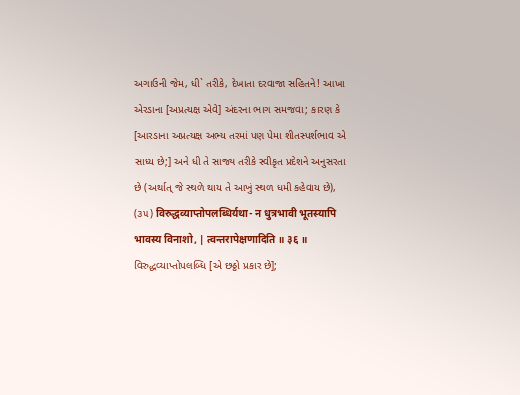અગાઉની જેમ, ધી` તરીકે, દેખાતા દરવાજા સહિતને! આખા એરડાના [અપ્રત્યક્ષ એવે] અંદરના ભાગ સમજવા; કારણ કે [આરડાના અપ્રત્યક્ષ અભ્ય તરમાં પણ પેમા શીતસ્પર્શભાવ એ સાધ્ય છે;] અને ધી તે સાજ્ય તરીકે સ્વીકૃત પ્રદેશને અનુસરતા છે (અર્થાત્ જે સ્થળે થાય તે આખું સ્થળ ધમી કહેવાય છે), (૩૫) विरुद्धव्याप्तोपलब्धिर्यथा- न धुत्रभावी भूतस्यापि भावस्य विनाशो, | त्वन्तरापेक्षणादिति ॥ ३६ ॥ વિરુદ્ધવ્યાપ્તોપલબ્ધિ [એ છઠ્ઠો પ્રકાર છે];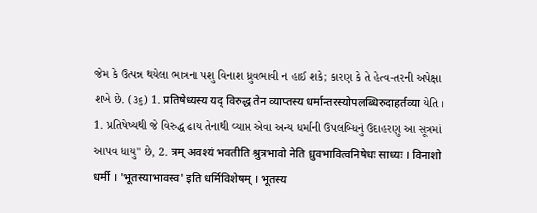જેમ કે ઉત્પન્ન થયેલા ભાત્રના પશુ વિનાશ ધ્રુવભાવી ન હાઈ શકે; કારણ કે તે હેત્વ-તરની અપેક્ષા શખે છે. (૩૬) 1. प्रतिषेध्यस्य यद् विरुद्ध तेन व्याप्तस्य धर्मान्तरस्योपलब्धिरुदाहर्तव्या યેતિ । 1. પ્રતિષેષ્યથી જે વિરુદ્ધ ઢાય તેનાથી વ્યાપ્ત એવા અન્ય ધર્માંની ઉપલબ્ધિનું ઉદાહરણુ આ સૂત્રમાં આપવ ધાયુ" છે, 2. त्रम् अवश्यं भवतीति श्रुत्रभावो नेति ध्रुवभावित्वनिषेधः साध्यः । विनाशो धर्मी । 'भूतस्याभावस्व' इति धर्मिविशेषम् । भूतस्य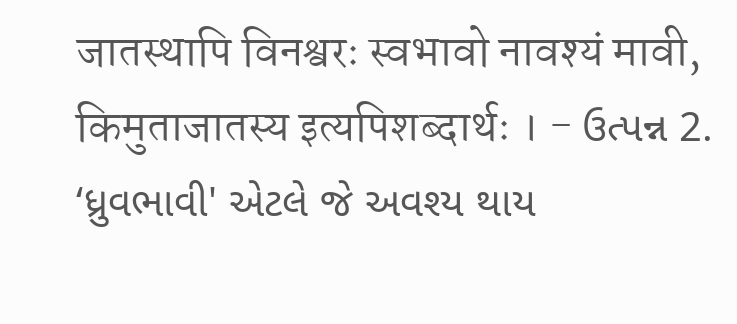जातस्थापि विनश्वरः स्वभावो नावश्यं मावी, किमुताजातस्य इत्यपिशब्दार्थः । - ઉત્પન્ન 2. ‘ધ્રુવભાવી' એટલે જે અવશ્ય થાય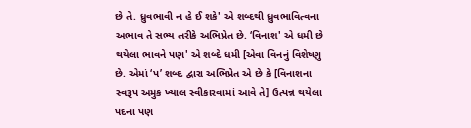છે તે. ધ્રુવભાવી ન હે ઈ શકે' એ શબ્દથી ધ્રુવભાવિત્વના અભાવ તે સભ્ય તરીકે અભિપ્રેત છે. ‘વિનાશ' એ ધમી છે થયેલા ભાવને પણ' એ શબ્દે ધમી [એવા વિનનું વિશેષ્ણુ છે. એમાં ‘પ’ શબ્દ દ્વારા અભિપ્રેત એ છે કે [વિનાશના સ્વરૂપ અમુક ખ્યાલ સ્વીકારવામાં આવે તે] ઉત્પન્ન થયેલા પદના પણ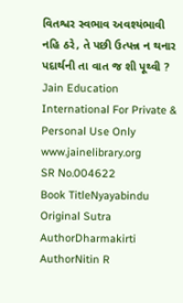વિતશ્વર સ્વભાવ અવશ્યંભાવી નહિ ઠરે, તે પછી ઉત્પન્ન ન થનાર પદાર્થની તા વાત જ શી પૂથ્વી ? Jain Education International For Private & Personal Use Only www.jainelibrary.org
SR No.004622
Book TitleNyayabindu
Original Sutra AuthorDharmakirti
AuthorNitin R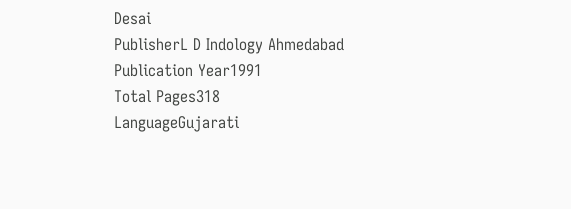Desai
PublisherL D Indology Ahmedabad
Publication Year1991
Total Pages318
LanguageGujarati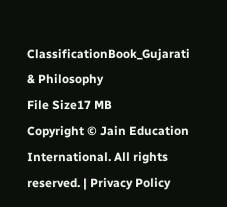ClassificationBook_Gujarati & Philosophy
File Size17 MB
Copyright © Jain Education International. All rights reserved. | Privacy Policy